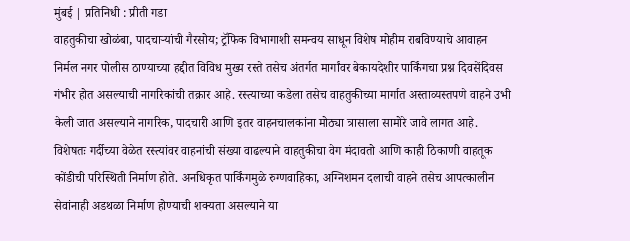मुंबई | प्रतिनिधी : प्रीती गडा
वाहतुकीचा खोळंबा, पादचाऱ्यांची गैरसोय; ट्रॅफिक विभागाशी समन्वय साधून विशेष मोहीम राबविण्याचे आवाहन
निर्मल नगर पोलीस ठाण्याच्या हद्दीत विविध मुख्य रस्ते तसेच अंतर्गत मार्गांवर बेकायदेशीर पार्किंगचा प्रश्न दिवसेंदिवस गंभीर होत असल्याची नागरिकांची तक्रार आहे. रस्त्याच्या कडेला तसेच वाहतुकीच्या मार्गात अस्ताव्यस्तपणे वाहने उभी केली जात असल्याने नागरिक, पादचारी आणि इतर वाहनचालकांना मोठ्या त्रासाला सामोरे जावे लागत आहे.
विशेषतः गर्दीच्या वेळेत रस्त्यांवर वाहनांची संख्या वाढल्याने वाहतुकीचा वेग मंदावतो आणि काही ठिकाणी वाहतूक कोंडीची परिस्थिती निर्माण होते. अनधिकृत पार्किंगमुळे रुग्णवाहिका, अग्निशमन दलाची वाहने तसेच आपत्कालीन सेवांनाही अडथळा निर्माण होण्याची शक्यता असल्याने या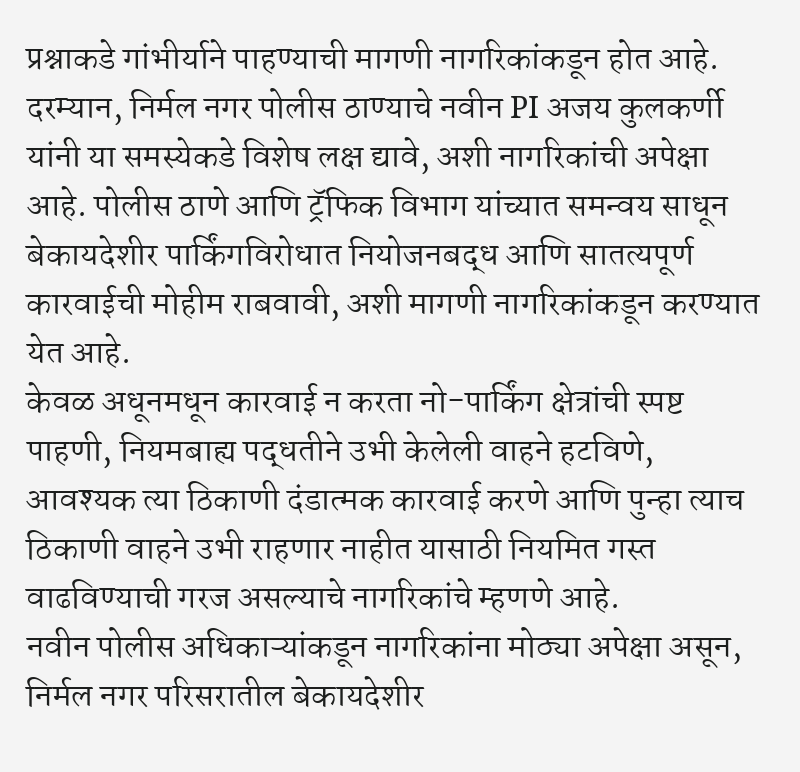प्रश्नाकडे गांभीर्याने पाहण्याची मागणी नागरिकांकडून होत आहे.
दरम्यान, निर्मल नगर पोलीस ठाण्याचे नवीन PI अजय कुलकर्णी यांनी या समस्येकडे विशेष लक्ष द्यावे, अशी नागरिकांची अपेक्षा आहे. पोलीस ठाणे आणि ट्रॅफिक विभाग यांच्यात समन्वय साधून बेकायदेशीर पार्किंगविरोधात नियोजनबद्ध आणि सातत्यपूर्ण कारवाईची मोहीम राबवावी, अशी मागणी नागरिकांकडून करण्यात येत आहे.
केवळ अधूनमधून कारवाई न करता नो-पार्किंग क्षेत्रांची स्पष्ट पाहणी, नियमबाह्य पद्धतीने उभी केलेली वाहने हटविणे, आवश्यक त्या ठिकाणी दंडात्मक कारवाई करणे आणि पुन्हा त्याच ठिकाणी वाहने उभी राहणार नाहीत यासाठी नियमित गस्त वाढविण्याची गरज असल्याचे नागरिकांचे म्हणणे आहे.
नवीन पोलीस अधिकाऱ्यांकडून नागरिकांना मोठ्या अपेक्षा असून, निर्मल नगर परिसरातील बेकायदेशीर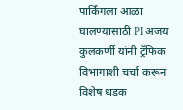पार्किंगला आळा घालण्यासाठी PI अजय कुलकर्णी यांनी ट्रॅफिक विभागाशी चर्चा करून विशेष धडक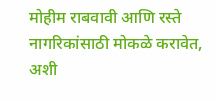मोहीम राबवावी आणि रस्ते नागरिकांसाठी मोकळे करावेत, अशी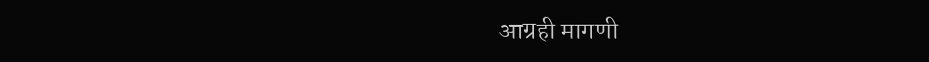आग्रही मागणी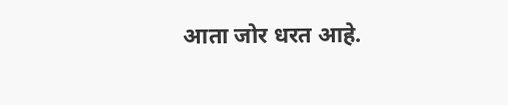आता जोर धरत आहे.